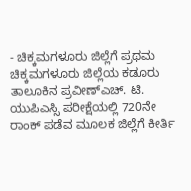- ಚಿಕ್ಕಮಗಳೂರು ಜಿಲ್ಲೆಗೆ ಪ್ರಥಮ
ಚಿಕ್ಕಮಗಳೂರು ಜಿಲ್ಲೆಯ ಕಡೂರು ತಾಲೂಕಿನ ಪ್ರವೀಣ್ಎಚ್. ಟಿ. ಯುಪಿಎಸ್ಸಿ ಪರೀಕ್ಷೆಯಲ್ಲಿ 720ನೇ ರಾಂಕ್ ಪಡೆವ ಮೂಲಕ ಜಿಲ್ಲೆಗೆ ಕೀರ್ತಿ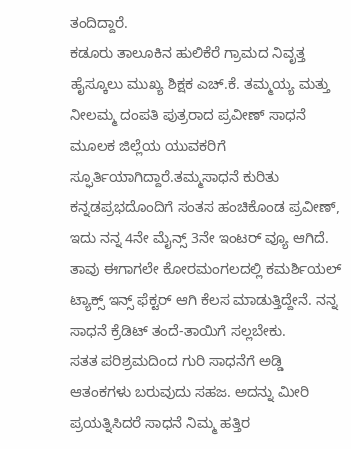ತಂದಿದ್ದಾರೆ.
ಕಡೂರು ತಾಲೂಕಿನ ಹುಲಿಕೆರೆ ಗ್ರಾಮದ ನಿವೃತ್ತ ಹೈಸ್ಕೂಲು ಮುಖ್ಯ ಶಿಕ್ಷಕ ಎಚ್.ಕೆ. ತಮ್ಮಯ್ಯ ಮತ್ತು ನೀಲಮ್ಮ ದಂಪತಿ ಪುತ್ರರಾದ ಪ್ರವೀಣ್ ಸಾಧನೆ ಮೂಲಕ ಜಿಲ್ಲೆಯ ಯುವಕರಿಗೆ ಸ್ಫೂರ್ತಿಯಾಗಿದ್ದಾರೆ.ತಮ್ಮಸಾಧನೆ ಕುರಿತು ಕನ್ನಡಪ್ರಭದೊಂದಿಗೆ ಸಂತಸ ಹಂಚಿಕೊಂಡ ಪ್ರವೀಣ್, ಇದು ನನ್ನ 4ನೇ ಮೈನ್ಸ್ 3ನೇ ಇಂಟರ್ ವ್ಯೂ ಆಗಿದೆ. ತಾವು ಈಗಾಗಲೇ ಕೋರಮಂಗಲದಲ್ಲಿ ಕಮರ್ಶಿಯಲ್ ಟ್ಯಾಕ್ಸ್ ಇನ್ಸ್ ಫೆಕ್ಟರ್ ಆಗಿ ಕೆಲಸ ಮಾಡುತ್ತಿದ್ದೇನೆ. ನನ್ನ ಸಾಧನೆ ಕ್ರೆಡಿಟ್ ತಂದೆ-ತಾಯಿಗೆ ಸಲ್ಲಬೇಕು.
ಸತತ ಪರಿಶ್ರಮದಿಂದ ಗುರಿ ಸಾಧನೆಗೆ ಅಡ್ಡಿ ಆತಂಕಗಳು ಬರುವುದು ಸಹಜ. ಅದನ್ನು ಮೀರಿ ಪ್ರಯತ್ನಿಸಿದರೆ ಸಾಧನೆ ನಿಮ್ಮ ಹತ್ತಿರ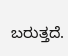ಬರುತ್ತದೆ.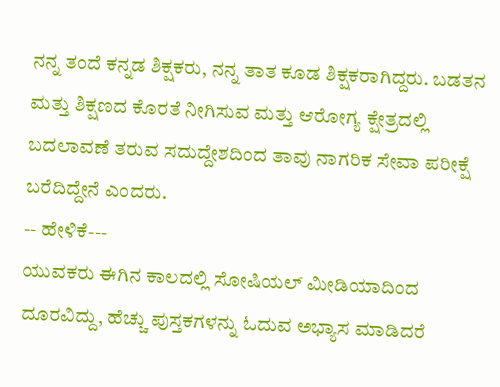ನನ್ನ ತಂದೆ ಕನ್ನಡ ಶಿಕ್ಷಕರು, ನನ್ನ ತಾತ ಕೂಡ ಶಿಕ್ಷಕರಾಗಿದ್ದರು. ಬಡತನ ಮತ್ತು ಶಿಕ್ಷಣದ ಕೊರತೆ ನೀಗಿಸುವ ಮತ್ತು ಆರೋಗ್ಯ ಕ್ಷೇತ್ರದಲ್ಲಿ ಬದಲಾವಣೆ ತರುವ ಸದುದ್ದೇಶದಿಂದ ತಾವು ನಾಗರಿಕ ಸೇವಾ ಪರೀಕ್ಷೆ ಬರೆದಿದ್ದೇನೆ ಎಂದರು.
-- ಹೇಳಿಕೆ---
ಯುವಕರು ಈಗಿನ ಕಾಲದಲ್ಲಿ ಸೋಷಿಯಲ್ ಮೀಡಿಯಾದಿಂದ ದೂರವಿದ್ದು, ಹೆಚ್ಚು ಪುಸ್ತಕಗಳನ್ನು ಓದುವ ಅಭ್ಯಾಸ ಮಾಡಿದರೆ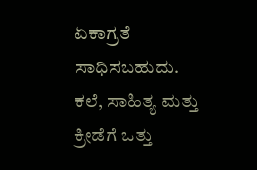ಏಕಾಗ್ರತೆ ಸಾಧಿಸಬಹುದು. ಕಲೆ, ಸಾಹಿತ್ಯ ಮತ್ತು ಕ್ರೀಡೆಗೆ ಒತ್ತು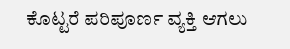ಕೊಟ್ಟರೆ ಪರಿಪೂರ್ಣ ವ್ಯಕ್ತಿ ಆಗಲು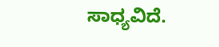ಸಾಧ್ಯವಿದೆ.